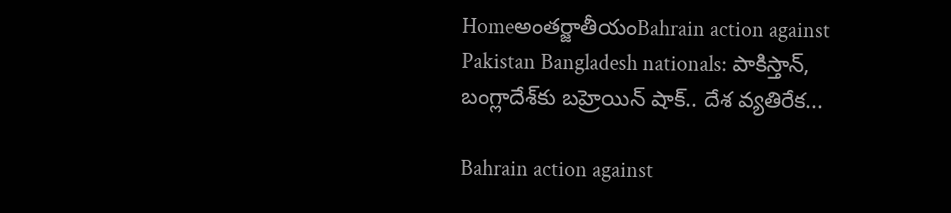Homeఅంతర్జాతీయంBahrain action against Pakistan Bangladesh nationals: పాకిస్తాన్, బంగ్లాదేశ్‌కు బహ్రెయిన్‌ షాక్‌.. దేశ వ్యతిరేక...

Bahrain action against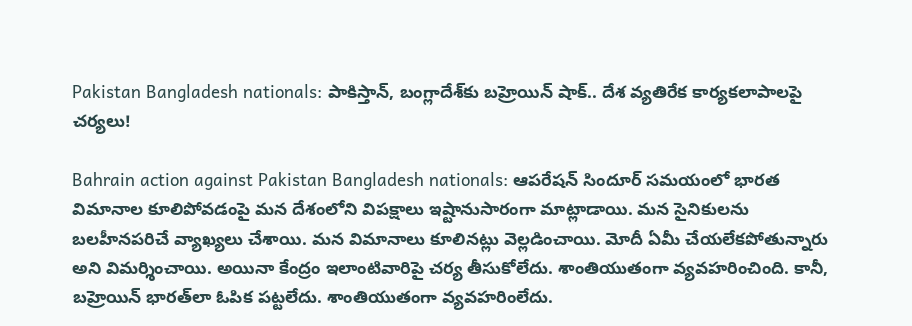Pakistan Bangladesh nationals: పాకిస్తాన్, బంగ్లాదేశ్‌కు బహ్రెయిన్‌ షాక్‌.. దేశ వ్యతిరేక కార్యకలాపాలపై చర్యలు!

Bahrain action against Pakistan Bangladesh nationals: ఆపరేషన్‌ సిందూర్‌ సమయంలో భారత విమానాల కూలిపోవడంపై మన దేశంలోని విపక్షాలు ఇష్టానుసారంగా మాట్లాడాయి. మన సైనికులను బలహీనపరిచే వ్యాఖ్యలు చేశాయి. మన విమానాలు కూలినట్లు వెల్లడించాయి. మోదీ ఏమీ చేయలేకపోతున్నారు అని విమర్శించాయి. అయినా కేంద్రం ఇలాంటివారిపై చర్య తీసుకోలేదు. శాంతియుతంగా వ్యవహరించింది. కానీ, బహ్రెయిన్‌ భారత్‌లా ఓపిక పట్టలేదు. శాంతియుతంగా వ్యవహరింలేదు.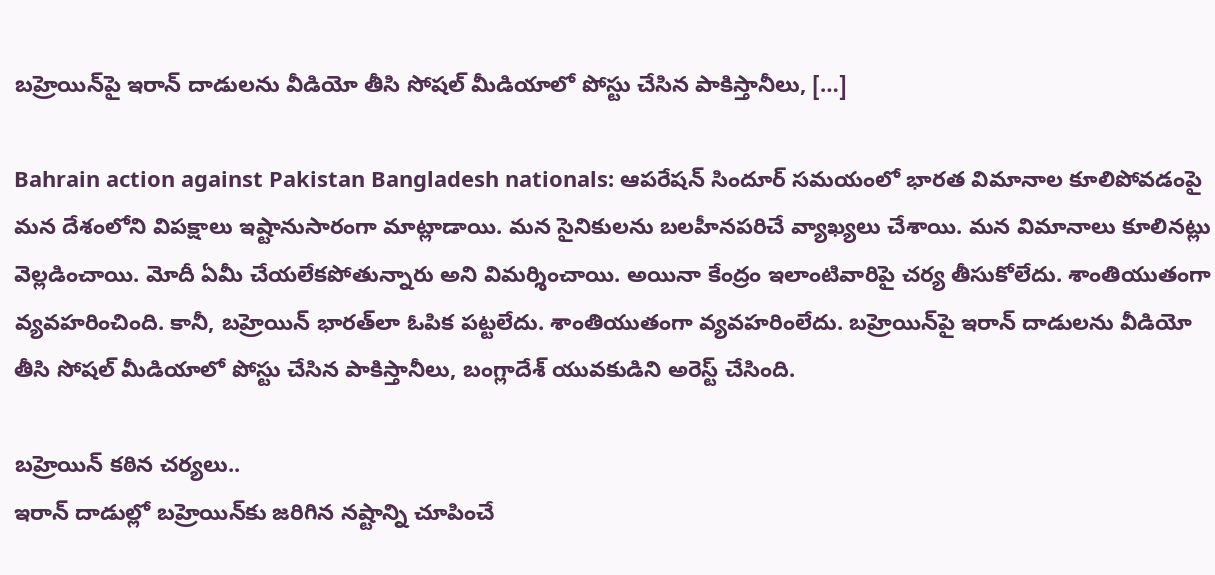బహ్రెయిన్‌పై ఇరాన్‌ దాడులను వీడియో తీసి సోషల్‌ మీడియాలో పోస్టు చేసిన పాకిస్తానీలు, […]

Bahrain action against Pakistan Bangladesh nationals: ఆపరేషన్‌ సిందూర్‌ సమయంలో భారత విమానాల కూలిపోవడంపై మన దేశంలోని విపక్షాలు ఇష్టానుసారంగా మాట్లాడాయి. మన సైనికులను బలహీనపరిచే వ్యాఖ్యలు చేశాయి. మన విమానాలు కూలినట్లు వెల్లడించాయి. మోదీ ఏమీ చేయలేకపోతున్నారు అని విమర్శించాయి. అయినా కేంద్రం ఇలాంటివారిపై చర్య తీసుకోలేదు. శాంతియుతంగా వ్యవహరించింది. కానీ, బహ్రెయిన్‌ భారత్‌లా ఓపిక పట్టలేదు. శాంతియుతంగా వ్యవహరింలేదు. బహ్రెయిన్‌పై ఇరాన్‌ దాడులను వీడియో తీసి సోషల్‌ మీడియాలో పోస్టు చేసిన పాకిస్తానీలు, బంగ్లాదేశ్‌ యువకుడిని అరెస్ట్‌ చేసింది.

బహ్రెయిన్‌ కఠిన చర్యలు..
ఇరాన్‌ దాడుల్లో బహ్రెయిన్‌కు జరిగిన నష్టాన్ని చూపించే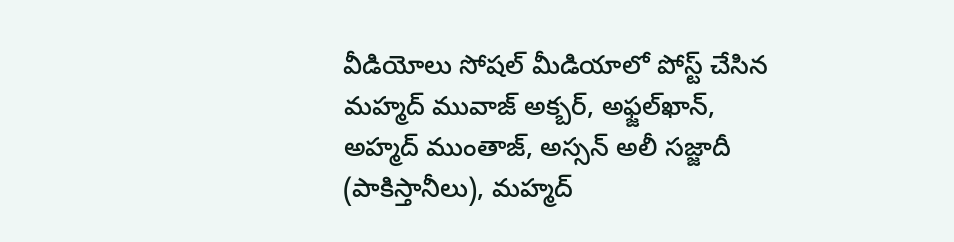వీడియోలు సోషల్‌ మీడియాలో పోస్ట్‌ చేసిన మహ్మద్‌ మువాజ్‌ అక్బర్, అఫ్జల్‌ఖాన్, అహ్మద్‌ ముంతాజ్, అస్సన్‌ అలీ సజ్జాదీ (పాకిస్తానీలు), మహ్మద్‌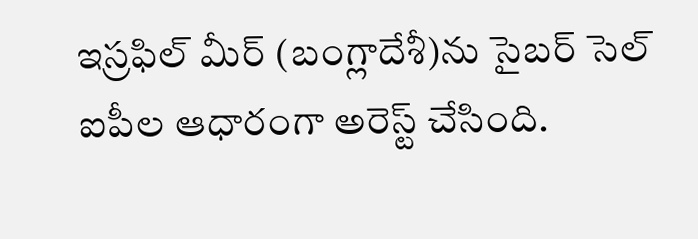ఇస్రఫిల్‌ మీర్‌ (బంగ్లాదేశీ)ను సైబర్‌ సెల్‌ ఐపీల ఆధారంగా అరెస్ట్‌ చేసింది.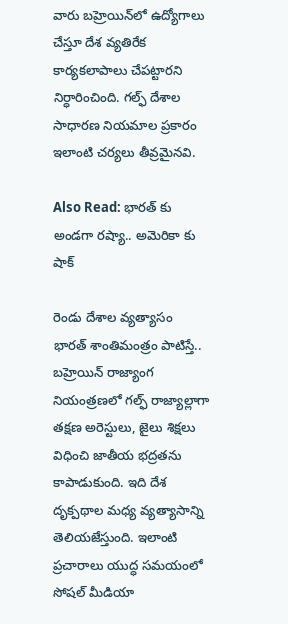వారు బహ్రెయిన్‌లో ఉద్యోగాలు చేస్తూ దేశ వ్యతిరేక కార్యకలాపాలు చేపట్టారని నిర్ధారించింది. గల్ఫ్‌ దేశాల సాధారణ నియమాల ప్రకారం ఇలాంటి చర్యలు తీవ్రమైనవి.

Also Read: భారత్ కు అండగా రష్యా.. అమెరికా కు షాక్

రెండు దేశాల వ్యత్యాసం
భారత్‌ శాంతిమంత్రం పాటిస్తే.. బహ్రెయిన్‌ రాజ్యాంగ నియంత్రణలో గల్ఫ్‌ రాజ్యాల్లాగా తక్షణ అరెస్టులు, జైలు శిక్షలు విధించి జాతీయ భద్రతను కాపాడుకుంది. ఇది దేశ దృక్పథాల మధ్య వ్యత్యాసాన్ని తెలియజేస్తుంది. ఇలాంటి ప్రచారాలు యుద్ధ సమయంలో సోషల్‌ మీడియా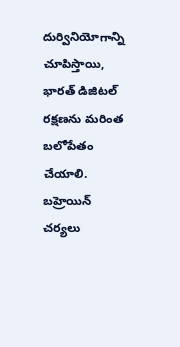దుర్వినియోగాన్ని చూపిస్తాయి, భారత్‌ డిజిటల్‌ రక్షణను మరింత బలోపేతం చేయాలి. బహ్రెయిన్‌ చర్యలు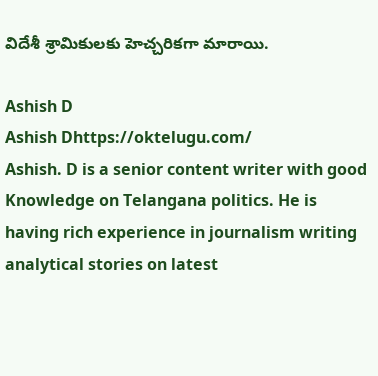విదేశీ శ్రామికులకు హెచ్చరికగా మారాయి.

Ashish D
Ashish Dhttps://oktelugu.com/
Ashish. D is a senior content writer with good Knowledge on Telangana politics. He is having rich experience in journalism writing analytical stories on latest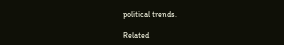political trends.

Related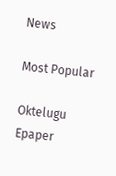News

Most Popular

Oktelugu Epaper